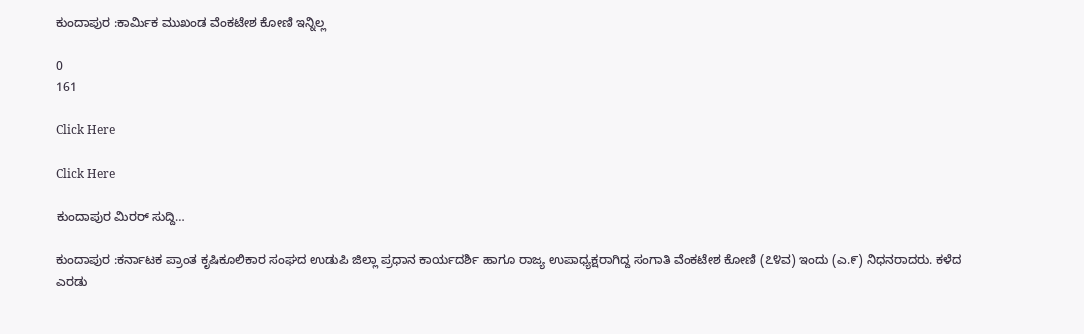ಕುಂದಾಪುರ :ಕಾರ್ಮಿಕ ಮುಖಂಡ ವೆಂಕಟೇಶ ಕೋಣಿ ಇನ್ನಿಲ್ಲ

0
161

Click Here

Click Here

ಕುಂದಾಪುರ ಮಿರರ್ ಸುದ್ದಿ…

ಕುಂದಾಪುರ :ಕರ್ನಾಟಕ ಪ್ರಾಂತ ಕೃಷಿಕೂಲಿಕಾರ ಸಂಘದ ಉಡುಪಿ ಜಿಲ್ಲಾ ಪ್ರಧಾನ ಕಾರ್ಯದರ್ಶಿ ಹಾಗೂ ರಾಜ್ಯ ಉಪಾಧ್ಯಕ್ಷರಾಗಿದ್ದ ಸಂಗಾತಿ ವೆಂಕಟೇಶ ಕೋಣಿ (೭೪ವ) ಇಂದು (ಎ.೯) ನಿಧನರಾದರು. ಕಳೆದ ಎರಡು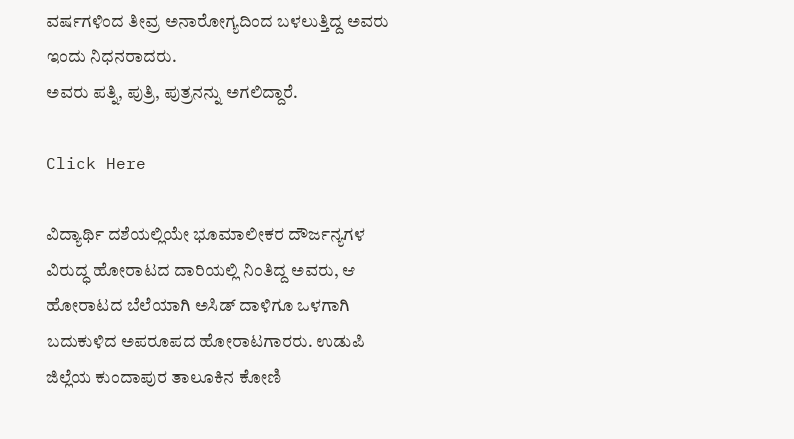ವರ್ಷಗಳಿಂದ ತೀವ್ರ ಅನಾರೋಗ್ಯದಿಂದ ಬಳಲುತ್ತಿದ್ದ ಅವರು ಇಂದು ನಿಧನರಾದರು.
ಅವರು ಪತ್ನಿ, ಪುತ್ರಿ, ಪುತ್ರನನ್ನು ಅಗಲಿದ್ದಾರೆ.

Click Here

ವಿದ್ಯಾರ್ಥಿ ದಶೆಯಲ್ಲಿಯೇ ಭೂಮಾಲೀಕರ ದೌರ್ಜನ್ಯಗಳ ವಿರುದ್ಧ ಹೋರಾಟದ ದಾರಿಯಲ್ಲಿ ನಿಂತಿದ್ದ ಅವರು, ಆ ಹೋರಾಟದ ಬೆಲೆಯಾಗಿ ಅಸಿಡ್ ದಾಳಿಗೂ ಒಳಗಾಗಿ ಬದುಕುಳಿದ ಅಪರೂಪದ ಹೋರಾಟಗಾರರು. ಉಡುಪಿ ಜಿಲ್ಲೆಯ ಕುಂದಾಪುರ ತಾಲೂಕಿನ ಕೋಣಿ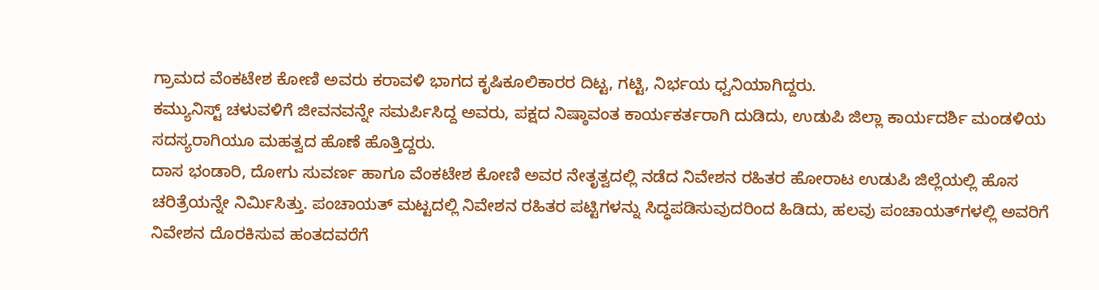ಗ್ರಾಮದ ವೆಂಕಟೇಶ ಕೋಣಿ ಅವರು ಕರಾವಳಿ ಭಾಗದ ಕೃಷಿಕೂಲಿಕಾರರ ದಿಟ್ಟ, ಗಟ್ಟಿ, ನಿರ್ಭಯ ಧ್ವನಿಯಾಗಿದ್ದರು.
ಕಮ್ಯುನಿಸ್ಟ್ ಚಳುವಳಿಗೆ ಜೀವನವನ್ನೇ ಸಮರ್ಪಿಸಿದ್ದ ಅವರು, ಪಕ್ಷದ ನಿಷ್ಠಾವಂತ ಕಾರ್ಯಕರ್ತರಾಗಿ ದುಡಿದು, ಉಡುಪಿ ಜಿಲ್ಲಾ ಕಾರ್ಯದರ್ಶಿ ಮಂಡಳಿಯ ಸದಸ್ಯರಾಗಿಯೂ ಮಹತ್ವದ ಹೊಣೆ ಹೊತ್ತಿದ್ದರು.
ದಾಸ ಭಂಡಾರಿ, ದೋಗು ಸುವರ್ಣ ಹಾಗೂ ವೆಂಕಟೇಶ ಕೋಣಿ ಅವರ ನೇತೃತ್ವದಲ್ಲಿ ನಡೆದ ನಿವೇಶನ ರಹಿತರ ಹೋರಾಟ ಉಡುಪಿ ಜಿಲ್ಲೆಯಲ್ಲಿ ಹೊಸ ಚರಿತ್ರೆಯನ್ನೇ ನಿರ್ಮಿಸಿತ್ತು. ಪಂಚಾಯತ್ ಮಟ್ಟದಲ್ಲಿ ನಿವೇಶನ ರಹಿತರ ಪಟ್ಟಿಗಳನ್ನು ಸಿದ್ಧಪಡಿಸುವುದರಿಂದ ಹಿಡಿದು, ಹಲವು ಪಂಚಾಯತ್‌ಗಳಲ್ಲಿ ಅವರಿಗೆ ನಿವೇಶನ ದೊರಕಿಸುವ ಹಂತದವರೆಗೆ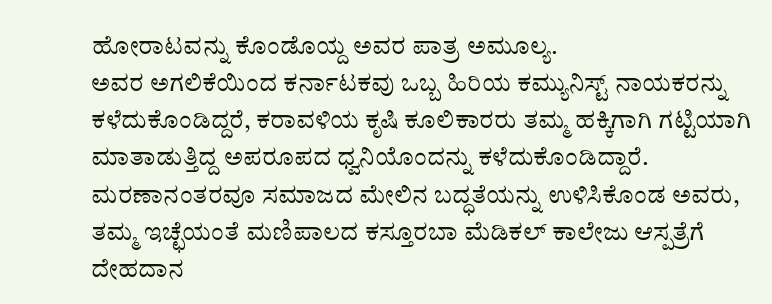ಹೋರಾಟವನ್ನು ಕೊಂಡೊಯ್ದ ಅವರ ಪಾತ್ರ ಅಮೂಲ್ಯ.
ಅವರ ಅಗಲಿಕೆಯಿಂದ ಕರ್ನಾಟಕವು ಒಬ್ಬ ಹಿರಿಯ ಕಮ್ಯುನಿಸ್ಟ್ ನಾಯಕರನ್ನು ಕಳೆದುಕೊಂಡಿದ್ದರೆ, ಕರಾವಳಿಯ ಕೃಷಿ ಕೂಲಿಕಾರರು ತಮ್ಮ ಹಕ್ಕಿಗಾಗಿ ಗಟ್ಟಿಯಾಗಿ ಮಾತಾಡುತ್ತಿದ್ದ ಅಪರೂಪದ ಧ್ವನಿಯೊಂದನ್ನು ಕಳೆದುಕೊಂಡಿದ್ದಾರೆ.
ಮರಣಾನಂತರವೂ ಸಮಾಜದ ಮೇಲಿನ ಬದ್ಧತೆಯನ್ನು ಉಳಿಸಿಕೊಂಡ ಅವರು, ತಮ್ಮ ಇಚ್ಛೆಯಂತೆ ಮಣಿಪಾಲದ ಕಸ್ತೂರಬಾ ಮೆಡಿಕಲ್ ಕಾಲೇಜು ಆಸ್ಪತ್ರೆಗೆ ದೇಹದಾನ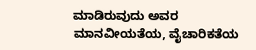ಮಾಡಿರುವುದು ಅವರ ಮಾನವೀಯತೆಯ, ವೈಚಾರಿಕತೆಯ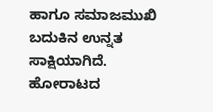ಹಾಗೂ ಸಮಾಜಮುಖಿ ಬದುಕಿನ ಉನ್ನತ ಸಾಕ್ಷಿಯಾಗಿದೆ.
ಹೋರಾಟದ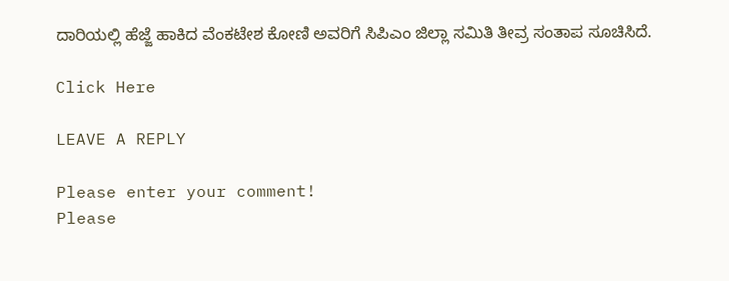ದಾರಿಯಲ್ಲಿ ಹೆಜ್ಜೆ ಹಾಕಿದ ವೆಂಕಟೇಶ ಕೋಣಿ ಅವರಿಗೆ ಸಿಪಿ‌ಎಂ ಜಿಲ್ಲಾ ಸಮಿತಿ ತೀವ್ರ ಸಂತಾಪ ಸೂಚಿಸಿದೆ.

Click Here

LEAVE A REPLY

Please enter your comment!
Please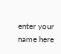enter your name here